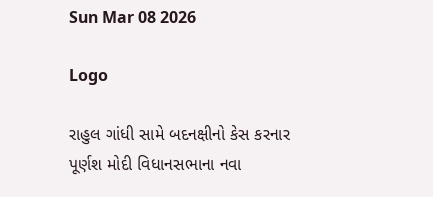Sun Mar 08 2026

Logo

રાહુલ ગાંધી સામે બદનક્ષીનો કેસ કરનાર પૂર્ણશ મોદી વિધાનસભાના નવા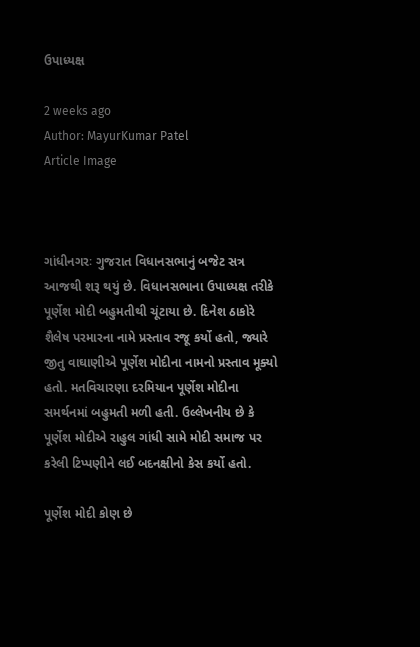ઉપાધ્યક્ષ

2 weeks ago
Author: MayurKumar Patel
Article Image



ગાંધીનગરઃ ગુજરાત વિધાનસભાનું બજેટ સત્ર આજથી શરૂ થયું છે. વિધાનસભાના ઉપાધ્યક્ષ તરીકે પૂર્ણેશ મોદી બહુમતીથી ચૂંટાયા છે. દિનેશ ઠાકોરે શૈલેષ પરમારના નામે પ્રસ્તાવ રજૂ કર્યો હતો, જ્યારે જીતુ વાઘાણીએ પૂર્ણેશ મોદીના નામનો પ્રસ્તાવ મૂક્યો હતો. મતવિચારણા દરમિયાન પૂર્ણેશ મોદીના સમર્થનમાં બહુમતી મળી હતી. ઉલ્લેખનીય છે કે પૂર્ણેશ મોદીએ રાહુલ ગાંધી સામે મોદી સમાજ પર કરેલી ટિપ્પણીને લઈ બદનક્ષીનો કેસ કર્યો હતો.

પૂર્ણેશ મોદી કોણ છે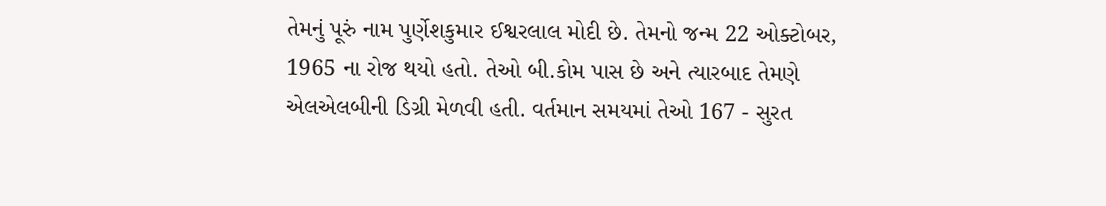તેમનું પૂરું નામ પુર્ણેશકુમાર ઈશ્વરલાલ મોદી છે. તેમનો જન્મ 22 ઓક્ટોબર, 1965 ના રોજ થયો હતો. તેઓ બી.કોમ પાસ છે અને ત્યારબાદ તેમણે એલએલબીની ડિગ્રી મેળવી હતી. વર્તમાન સમયમાં તેઓ 167 - સુરત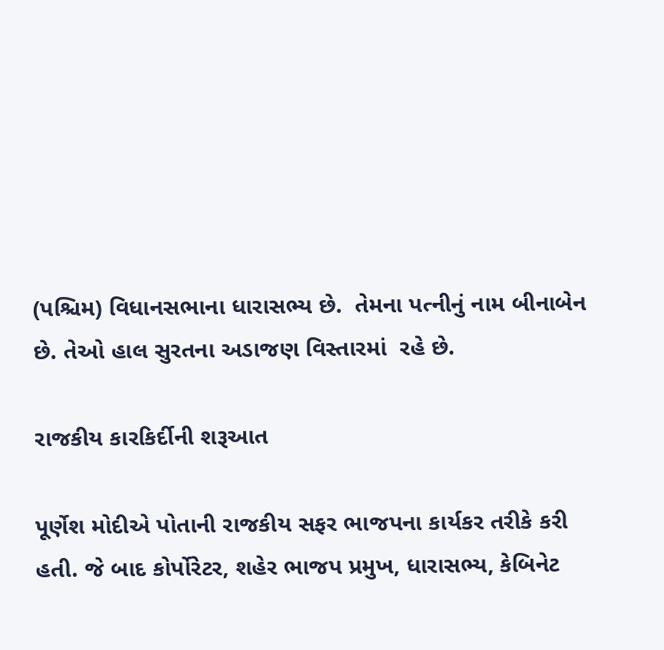(પશ્ચિમ) વિધાનસભાના ધારાસભ્ય છે.  તેમના પત્નીનું નામ બીનાબેન છે. તેઓ હાલ સુરતના અડાજણ વિસ્તારમાં  રહે છે.

રાજકીય કારકિર્દીની શરૂઆત

પૂર્ણેશ મોદીએ પોતાની રાજકીય સફર ભાજપના કાર્યકર તરીકે કરી હતી. જે બાદ કોર્પોરેટર, શહેર ભાજપ પ્રમુખ, ધારાસભ્ય, કેબિનેટ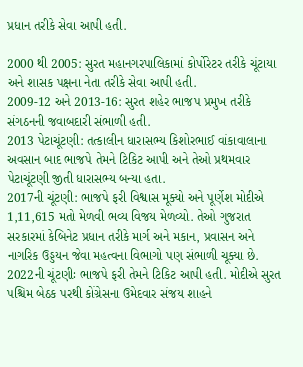પ્રધાન તરીકે સેવા આપી હતી.

2000 થી 2005: સુરત મહાનગરપાલિકામાં કોર્પોરેટર તરીકે ચૂંટાયા અને શાસક પક્ષના નેતા તરીકે સેવા આપી હતી.
2009-12 અને 2013-16: સુરત શહેર ભાજપ પ્રમુખ તરીકે સંગઠનની જવાબદારી સંભાળી હતી.
2013 પેટાચૂંટણી: તત્કાલીન ધારાસભ્ય કિશોરભાઈ વાંકાવાલાના અવસાન બાદ ભાજપે તેમને ટિકિટ આપી અને તેઓ પ્રથમવાર પેટાચૂંટણી જીતી ધારાસભ્ય બન્યા હતા.
2017ની ચૂંટણી: ભાજપે ફરી વિશ્વાસ મૂક્યો અને પૂર્ણેશ મોદીએ 1,11,615 મતો મેળવી ભવ્ય વિજય મેળવ્યો. તેઓ ગુજરાત સરકારમાં કેબિનેટ પ્રધાન તરીકે માર્ગ અને મકાન, પ્રવાસન અને નાગરિક ઉડ્ડયન જેવા મહત્વના વિભાગો પણ સંભાળી ચૂક્યા છે.
2022ની ચૂંટણીઃ ભાજપે ફરી તેમને ટિકિટ આપી હતી. મોદીએ સુરત પશ્ચિમ બેઠક પરથી કોંગ્રેસના ઉમેદવાર સંજય શાહને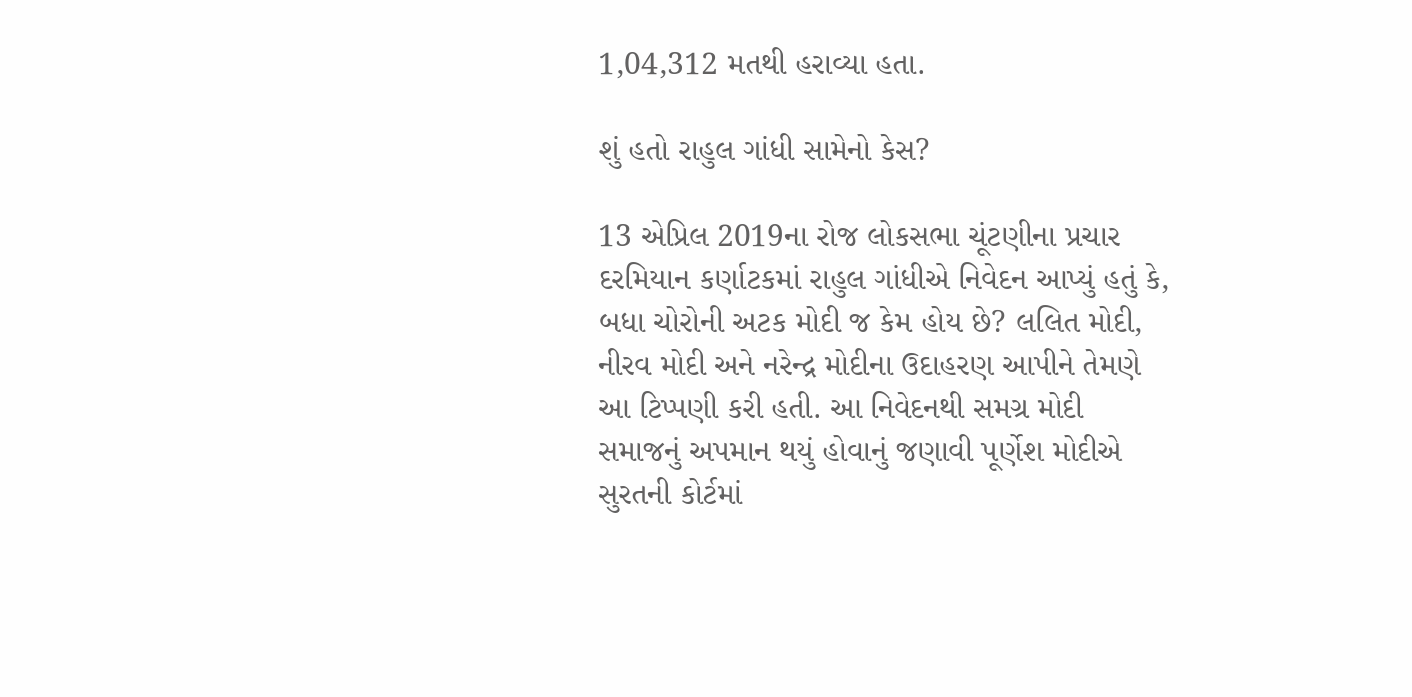1,04,312 મતથી હરાવ્યા હતા.

શું હતો રાહુલ ગાંધી સામેનો કેસ?

13 એપ્રિલ 2019ના રોજ લોકસભા ચૂંટણીના પ્રચાર દરમિયાન કર્ણાટકમાં રાહુલ ગાંધીએ નિવેદન આપ્યું હતું કે, બધા ચોરોની અટક મોદી જ કેમ હોય છે? લલિત મોદી, નીરવ મોદી અને નરેન્દ્ર મોદીના ઉદાહરણ આપીને તેમણે આ ટિપ્પણી કરી હતી. આ નિવેદનથી સમગ્ર મોદી સમાજનું અપમાન થયું હોવાનું જણાવી પૂર્ણેશ મોદીએ સુરતની કોર્ટમાં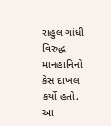રાહુલ ગાંધી વિરુદ્ધ માનહાનિનો કેસ દાખલ કર્યો હતો. આ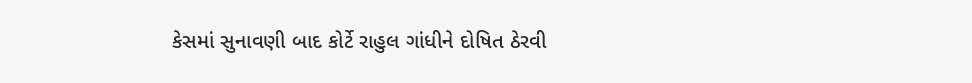કેસમાં સુનાવણી બાદ કોર્ટે રાહુલ ગાંધીને દોષિત ઠેરવી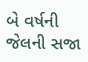બે વર્ષની જેલની સજા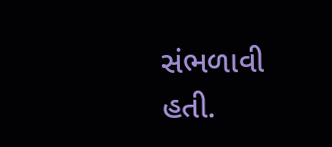સંભળાવી હતી.